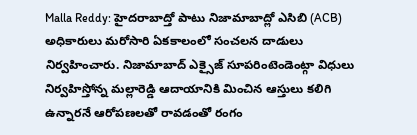Malla Reddy: హైదరాబాద్తో పాటు నిజామాబాద్లో ఎసిబి (ACB) అధికారులు మరోసారి ఏకకాలంలో సంచలన దాడులు నిర్వహించారు. నిజామాబాద్ ఎక్సైజ్ సూపరింటెండెంట్గా విధులు నిర్వహిస్తోన్న మల్లారెడ్డి ఆదాయానికి మించిన ఆస్తులు కలిగి ఉన్నారనే ఆరోపణలతో రావడంతో రంగం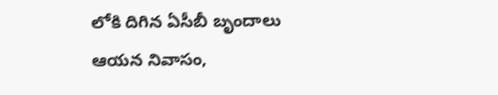లోకి దిగిన ఏసీబీ బృందాలు ఆయన నివాసం,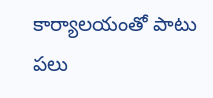కార్యాలయంతో పాటు పలు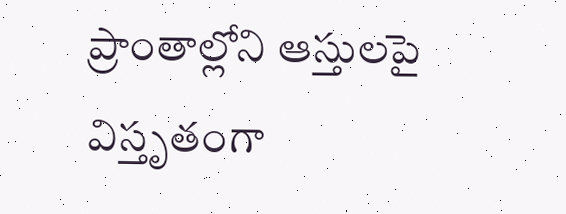ప్రాంతాల్లోని ఆస్తులపై విస్తృతంగా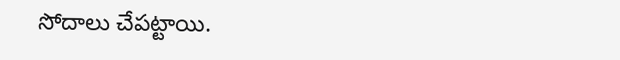సోదాలు చేపట్టాయి.